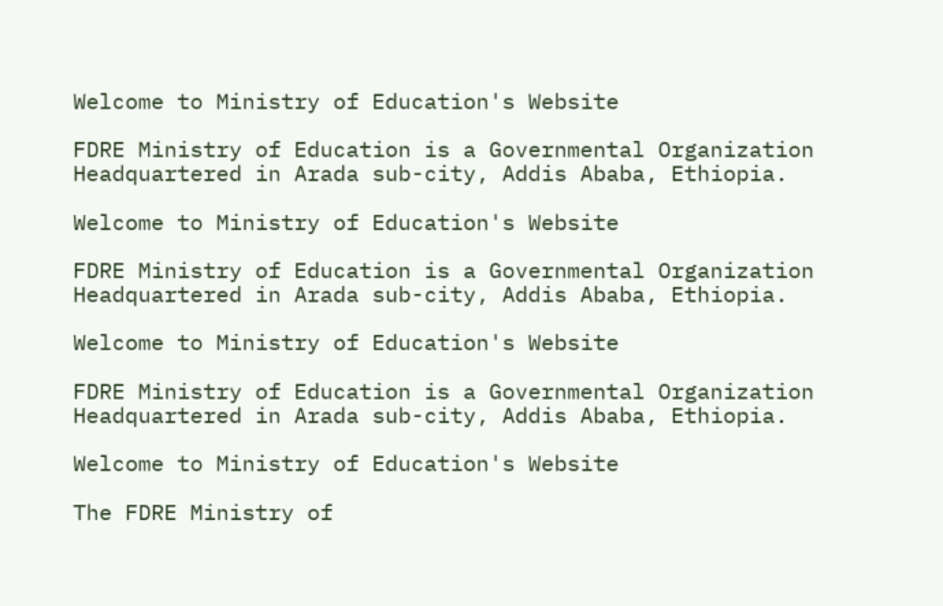Welcome to Ministry of Education's Website

FDRE Ministry of Education is a Governmental Organization Headquartered in Arada sub-city, Addis Ababa, Ethiopia.

Welcome to Ministry of Education's Website

FDRE Ministry of Education is a Governmental Organization Headquartered in Arada sub-city, Addis Ababa, Ethiopia.

Welcome to Ministry of Education's Website

FDRE Ministry of Education is a Governmental Organization Headquartered in Arada sub-city, Addis Ababa, Ethiopia.

Welcome to Ministry of Education's Website

The FDRE Ministry of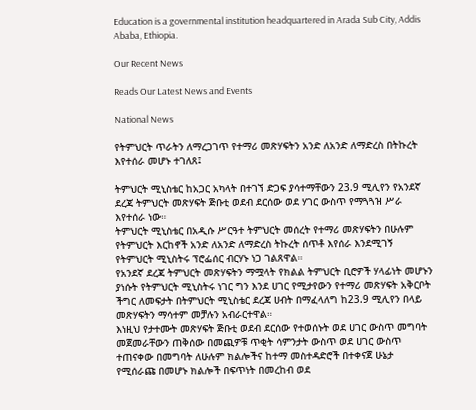Education is a governmental institution headquartered in Arada Sub City, Addis Ababa, Ethiopia.

Our Recent News

Reads Our Latest News and Events

National News

የትምህርት ጥራትን ለማረጋገጥ የተማሪ መጽሃፍትን አንድ ለአንድ ለማድረስ በትኩረት እየተሰራ መሆኑ ተገለጸ፤

ትምህርት ሚኒስቴር ከአጋር አካላት በተገኘ ድጋፍ ያሳተማቸውን 23.9 ሚሊየን የአንደኛ ደረጃ ትምህርት መጽሃፍት ጅቡቲ ወደብ ደርሰው ወደ ሃገር ውስጥ የማጓጓዝ ሥራ እየተሰራ ነው።
ትምህርት ሚኒስቴር በአዲሱ ሥርዓተ ትምህርት መሰረት የተማሪ መጽሃፍትን በሁሉም የትምህርት እርከኖች አንድ ለአንድ ለማድረስ ትኩረት ሰጥቶ እየሰራ እንደሚገኝ የትምህርት ሚኒስትሩ ፕሮፌሰር ብርሃኑ ነጋ ገልጸዋል።
የአንደኛ ደረጃ ትምህርት መጽሃፍትን ማሟላት የክልል ትምህርት ቢሮዎች ሃላፊነት መሆኑን ያነሱት የትምህርት ሚኒስትሩ ነገር ግን እንደ ሀገር የሚታየውን የተማሪ መጽሃፍት አቅርቦት ችግር ለመፍታት በትምህርት ሚኒስቴር ደረጃ ሀብት በማፈላለግ ከ23.9 ሚሊየን በላይ መጽሃፍትን ማሳተም መቻሉን አብራርተዋል።
እነዚህ የታተሙት መጽሃፍት ጅቡቲ ወደብ ደርሰው የተወሰኑት ወደ ሀገር ውስጥ መግባት መጀመራቸውን ጠቅሰው በመጪዎቹ ጥቂት ሳምንታት ውስጥ ወደ ሀገር ውስጥ ተጠናቀው በመግባት ለሁሉም ክልሎችና ከተማ መስተዳድሮች በተቀናጀ ሁኔታ የሚሰራጩ በመሆኑ ክልሎች በፍጥነት በመረከብ ወደ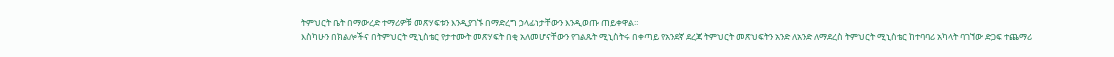ትምህርት ቤት በማውረድ ተማሪዎቹ መጽሃፍቱን እንዲያገኙ በማድረግ ኃላፊነታቸውን እንዲወጡ ጠይቀዋል።
እስካሁን በክልሎችና በትምህርት ሚኒስቴር የታተሙት መጽሃፍት በቂ አለመሆናቸውን የገልጹት ሚኒስትሩ በቀጣይ የአንደኛ ደረጃ ትምህርት መጽህፍትን አንድ ለአንድ ለማደረስ ትምህርት ሚኒስቴር ከተባባሪ አካላት ባገኘው ድጋፍ ተጨማሪ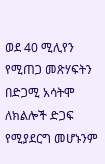ወደ 40 ሚሊየን የሚጠጋ መጽሃፍትን በድጋሚ አሳትሞ ለክልሎች ድጋፍ የሚያደርግ መሆኑንም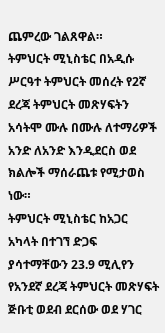ጨምረው ገልጸዋል።
ትምህርት ሚኒስቴር በአዲሱ ሥርዓተ ትምህርት መሰረት የ2ኛ ደረጃ ትምህርት መጽሃፍትን አሳትሞ ሙሉ በሙሉ ለተማሪዎች አንድ ለአንድ እንዲደርስ ወደ ክልሎች ማሰራጨቱ የሚታወስ ነው።
ትምህርት ሚኒስቴር ከአጋር አካላት በተገኘ ድጋፍ ያሳተማቸውን 23.9 ሚሊየን የአንደኛ ደረጃ ትምህርት መጽሃፍት ጅቡቲ ወደብ ደርሰው ወደ ሃገር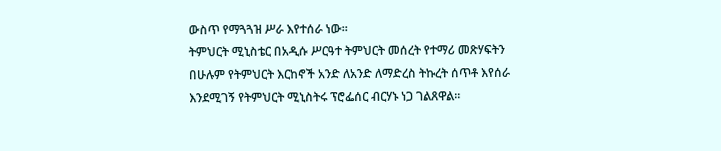ውስጥ የማጓጓዝ ሥራ እየተሰራ ነው።
ትምህርት ሚኒስቴር በአዲሱ ሥርዓተ ትምህርት መሰረት የተማሪ መጽሃፍትን በሁሉም የትምህርት እርከኖች አንድ ለአንድ ለማድረስ ትኩረት ሰጥቶ እየሰራ እንደሚገኝ የትምህርት ሚኒስትሩ ፕሮፌሰር ብርሃኑ ነጋ ገልጸዋል።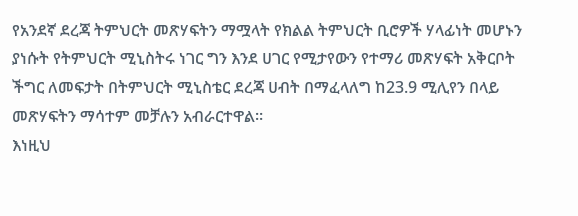የአንደኛ ደረጃ ትምህርት መጽሃፍትን ማሟላት የክልል ትምህርት ቢሮዎች ሃላፊነት መሆኑን ያነሱት የትምህርት ሚኒስትሩ ነገር ግን እንደ ሀገር የሚታየውን የተማሪ መጽሃፍት አቅርቦት ችግር ለመፍታት በትምህርት ሚኒስቴር ደረጃ ሀብት በማፈላለግ ከ23.9 ሚሊየን በላይ መጽሃፍትን ማሳተም መቻሉን አብራርተዋል።
እነዚህ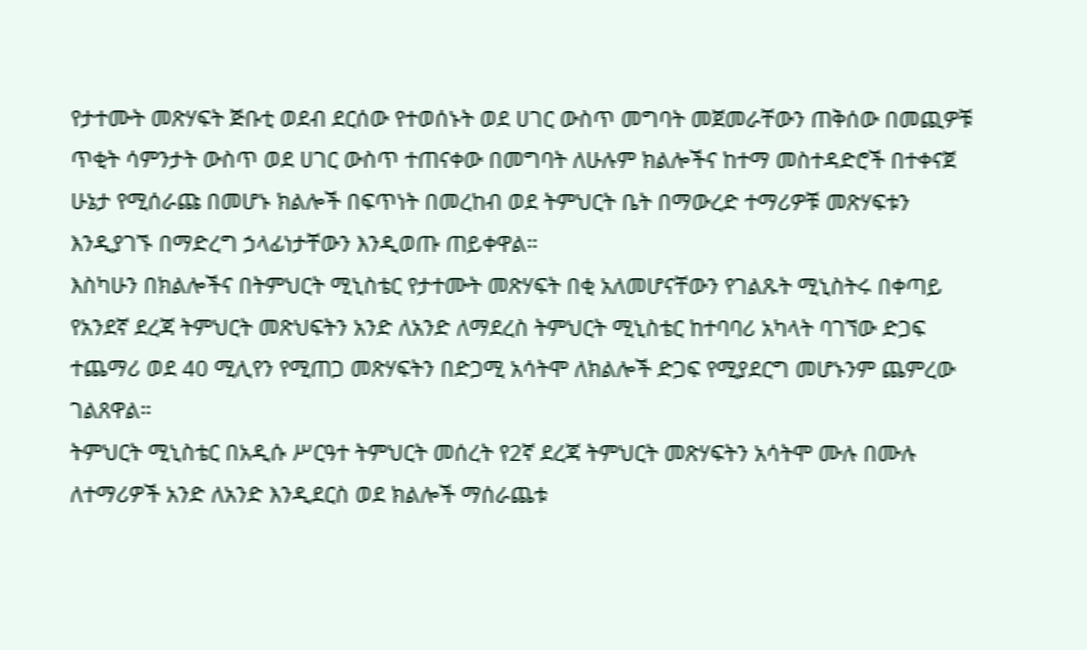የታተሙት መጽሃፍት ጅቡቲ ወደብ ደርሰው የተወሰኑት ወደ ሀገር ውስጥ መግባት መጀመራቸውን ጠቅሰው በመጪዎቹ ጥቂት ሳምንታት ውስጥ ወደ ሀገር ውስጥ ተጠናቀው በመግባት ለሁሉም ክልሎችና ከተማ መስተዳድሮች በተቀናጀ ሁኔታ የሚሰራጩ በመሆኑ ክልሎች በፍጥነት በመረከብ ወደ ትምህርት ቤት በማውረድ ተማሪዎቹ መጽሃፍቱን እንዲያገኙ በማድረግ ኃላፊነታቸውን እንዲወጡ ጠይቀዋል።
እስካሁን በክልሎችና በትምህርት ሚኒስቴር የታተሙት መጽሃፍት በቂ አለመሆናቸውን የገልጹት ሚኒስትሩ በቀጣይ የአንደኛ ደረጃ ትምህርት መጽህፍትን አንድ ለአንድ ለማደረስ ትምህርት ሚኒስቴር ከተባባሪ አካላት ባገኘው ድጋፍ ተጨማሪ ወደ 40 ሚሊየን የሚጠጋ መጽሃፍትን በድጋሚ አሳትሞ ለክልሎች ድጋፍ የሚያደርግ መሆኑንም ጨምረው ገልጸዋል።
ትምህርት ሚኒስቴር በአዲሱ ሥርዓተ ትምህርት መሰረት የ2ኛ ደረጃ ትምህርት መጽሃፍትን አሳትሞ ሙሉ በሙሉ ለተማሪዎች አንድ ለአንድ እንዲደርስ ወደ ክልሎች ማሰራጨቱ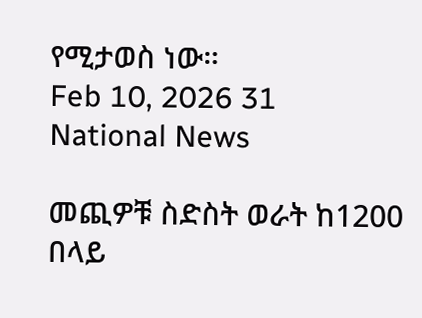የሚታወስ ነው።
Feb 10, 2026 31
National News

መጪዎቹ ስድስት ወራት ከ1200 በላይ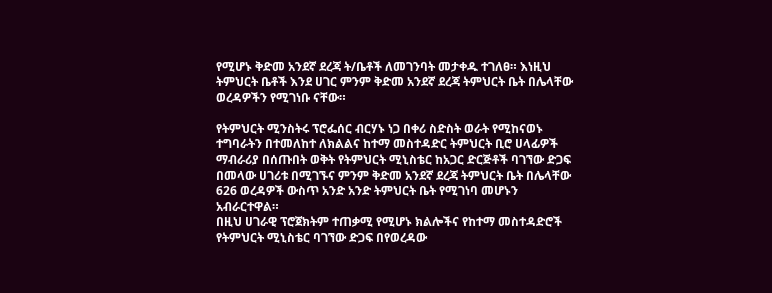የሚሆኑ ቅድመ አንደኛ ደረጃ ት/ቤቶች ለመገንባት መታቀዱ ተገለፀ። እነዚህ ትምህርት ቤቶች እንደ ሀገር ምንም ቅድመ አንደኛ ደረጃ ትምህርት ቤት በሌላቸው ወረዳዎችን የሚገነቡ ናቸው።

የትምህርት ሚንስትሩ ፕሮፌሰር ብርሃኑ ነጋ በቀሪ ስድስት ወራት የሚከናወኑ ተግባራትን በተመለከተ ለክልልና ከተማ መስተዳድር ትምህርት ቢሮ ሀላፊዎች ማብራሪያ በሰጡበት ወቅት የትምህርት ሚኒስቴር ከአጋር ድርጅቶች ባገኘው ድጋፍ በመላው ሀገሪቱ በሚገኙና ምንም ቅድመ አንደኛ ደረጃ ትምህርት ቤት በሌላቸው 626 ወረዳዎች ውስጥ አንድ አንድ ትምህርት ቤት የሚገነባ መሆኑን አብራርተዋል።
በዚህ ሀገራዊ ፕሮጀክትም ተጠቃሚ የሚሆኑ ክልሎችና የከተማ መስተዳድሮች የትምህርት ሚኒስቴር ባገኘው ድጋፍ በየወረዳው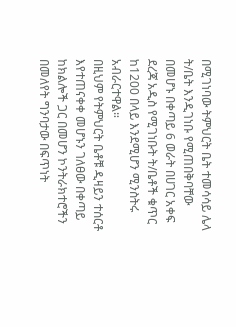በሚገነባው ትምህርት ቤት ተመሳሳይ ሌላ ት/ቤት እንዲገነቡ የሚጠበቅባቸው በመሆኑ በቀጣይ 6 ወራት በሀገር አቀፍ ደረጃ አዲስ የሚገነቡት ት/ቤቶች ቁጥር ከ1200 በላይ እንደሚሆን ሚንስትሩ አብራርተዋል።
በዚህም የትምህርት ቤቶቹ ዲዛይን ተሰርቶ እየተጠናቀቀ መሆኑን ገለፀው በቀጣይ ከክልሎች ጋር በመሆን ኮንትራክተሮችን በመለየት ግንባታው በፍጥነት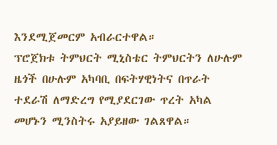እንደሚጀመርም አብራርተዋል።
ፕሮጀክቱ ትምህርት ሚኒስቴር ትምህርትን ለሁሉም ዜጎች በሁሉም አካባቢ በፍትሃዊነትና በጥራት ተደራሽ ለማድረግ የሚያደርገው ጥረት አካል መሆኑን ሚንስትሩ አያይዘው ገልጸዋል።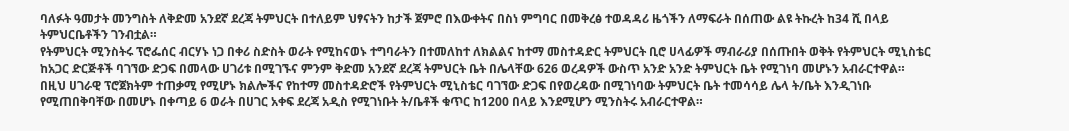ባለፉት ዓመታት መንግስት ለቅድመ አንደኛ ደረጃ ትምህርት በተለይም ህፃናትን ከታች ጀምሮ በእውቀትና በስነ ምግባር በመቅረፅ ተወዳዳሪ ዜጎችን ለማፍራት በሰጠው ልዩ ትኩረት ከ34 ሺ በላይ ትምህርቤቶችን ገንብቷል።
የትምህርት ሚንስትሩ ፕሮፌሰር ብርሃኑ ነጋ በቀሪ ስድስት ወራት የሚከናወኑ ተግባራትን በተመለከተ ለክልልና ከተማ መስተዳድር ትምህርት ቢሮ ሀላፊዎች ማብራሪያ በሰጡበት ወቅት የትምህርት ሚኒስቴር ከአጋር ድርጅቶች ባገኘው ድጋፍ በመላው ሀገሪቱ በሚገኙና ምንም ቅድመ አንደኛ ደረጃ ትምህርት ቤት በሌላቸው 626 ወረዳዎች ውስጥ አንድ አንድ ትምህርት ቤት የሚገነባ መሆኑን አብራርተዋል።
በዚህ ሀገራዊ ፕሮጀክትም ተጠቃሚ የሚሆኑ ክልሎችና የከተማ መስተዳድሮች የትምህርት ሚኒስቴር ባገኘው ድጋፍ በየወረዳው በሚገነባው ትምህርት ቤት ተመሳሳይ ሌላ ት/ቤት እንዲገነቡ የሚጠበቅባቸው በመሆኑ በቀጣይ 6 ወራት በሀገር አቀፍ ደረጃ አዲስ የሚገነቡት ት/ቤቶች ቁጥር ከ1200 በላይ እንደሚሆን ሚንስትሩ አብራርተዋል።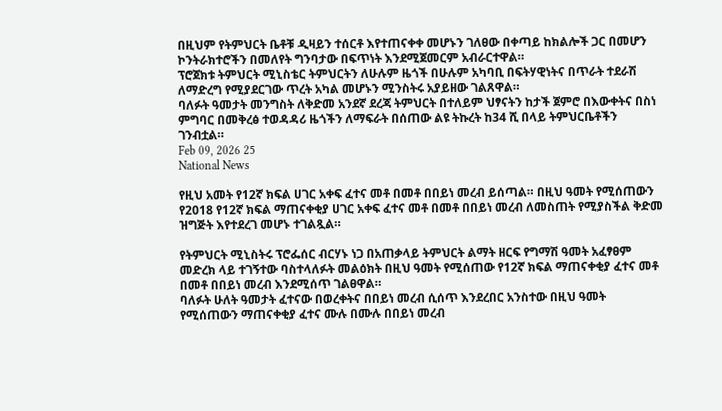በዚህም የትምህርት ቤቶቹ ዲዛይን ተሰርቶ እየተጠናቀቀ መሆኑን ገለፀው በቀጣይ ከክልሎች ጋር በመሆን ኮንትራክተሮችን በመለየት ግንባታው በፍጥነት እንደሚጀመርም አብራርተዋል።
ፕሮጀክቱ ትምህርት ሚኒስቴር ትምህርትን ለሁሉም ዜጎች በሁሉም አካባቢ በፍትሃዊነትና በጥራት ተደራሽ ለማድረግ የሚያደርገው ጥረት አካል መሆኑን ሚንስትሩ አያይዘው ገልጸዋል።
ባለፉት ዓመታት መንግስት ለቅድመ አንደኛ ደረጃ ትምህርት በተለይም ህፃናትን ከታች ጀምሮ በእውቀትና በስነ ምግባር በመቅረፅ ተወዳዳሪ ዜጎችን ለማፍራት በሰጠው ልዩ ትኩረት ከ34 ሺ በላይ ትምህርቤቶችን ገንብቷል።
Feb 09, 2026 25
National News

የዚህ አመት የ12ኛ ክፍል ሀገር አቀፍ ፈተና መቶ በመቶ በበይነ መረብ ይሰጣል። በዚህ ዓመት የሚሰጠውን የ2018 የ12ኛ ክፍል ማጠናቀቂያ ሀገር አቀፍ ፈተና መቶ በመቶ በበይነ መረብ ለመስጠት የሚያስችል ቅድመ ዝግጅት እየተደረገ መሆኑ ተገልጿል።

የትምህርት ሚኒስትሩ ፕሮፌሰር ብርሃኑ ነጋ በአጠቃላይ ትምህርት ልማት ዘርፍ የግማሽ ዓመት አፈፃፀም መድረክ ላይ ተገኝተው ባስተላለፉት መልዕክት በዚህ ዓመት የሚሰጠው የ12ኛ ክፍል ማጠናቀቂያ ፈተና መቶ በመቶ በበይነ መረብ እንደሚሰጥ ገልፀዋል።
ባለፉት ሁለት ዓመታት ፈተናው በወረቀትና በበይነ መረብ ሲሰጥ እንደረበር አንስተው በዚህ ዓመት የሚሰጠውን ማጠናቀቂያ ፈተና ሙሉ በሙሉ በበይነ መረብ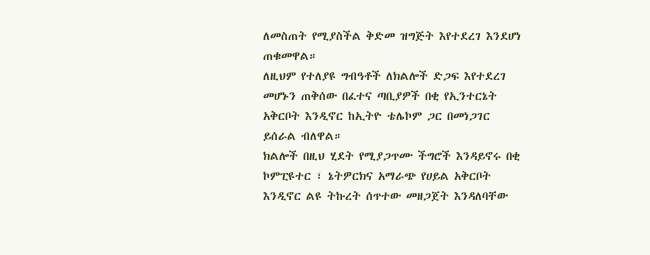ለመስጠት የሚያስችል ቅድመ ዝግጅት እየተደረገ እንደሆነ ጠቁመዋል።
ለዚህም የተለያዩ ግብዓቶች ለክልሎች ድጋፍ እየተደረገ መሆኑን ጠቅሰው በፈተና ጣቢያዎች በቂ የኢንተርኔት አቅርቦት እንዲኖር ከኢትዮ ቴሌኮም ጋር በመነጋገር ይሰራል ብለዋል።
ክልሎች በዚህ ሂደት የሚያጋጥሙ ችግሮች እንዳይኖሩ በቂ ኮምፒዩተር ፣ ኔትዎርክና አማራጭ የሀይል አቅርቦት እንዲኖር ልዩ ትኩረት ሰጥተው መዘጋጀት እንዳለባቸው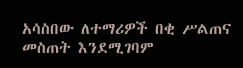አሳስበው ለተማሪዎች በቂ ሥልጠና መስጠት እንደሚገባም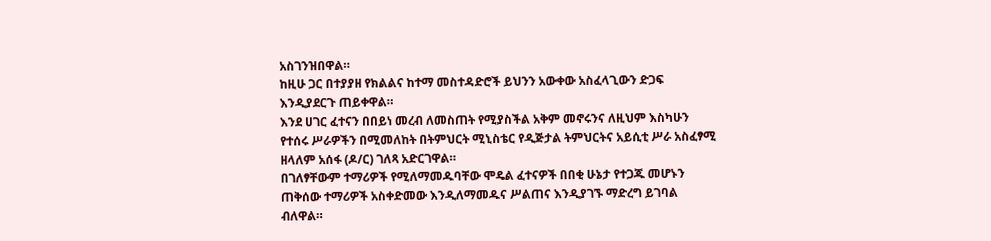አስገንዝበዋል።
ከዚሁ ጋር በተያያዘ የክልልና ከተማ መስተዳድሮች ይህንን አውቀው አስፈላጊውን ድጋፍ እንዲያደርጉ ጠይቀዋል።
እንደ ሀገር ፈተናን በበይነ መረብ ለመስጠት የሚያስችል አቅም መኖሩንና ለዚህም እስካሁን የተሰሩ ሥራዎችን በሚመለከት በትምህርት ሚኒስቴር የዲጅታል ትምህርትና አይሲቲ ሥራ አስፈፃሚ ዘላለም አሰፋ (ዶ/ር) ገለጻ አድርገዋል።
በገለፃቸውም ተማሪዎች የሚለማመዱባቸው ሞዴል ፈተናዎች በበቂ ሁኔታ የተጋጁ መሆኑን ጠቅሰው ተማሪዎች አስቀድመው እንዲለማመዱና ሥልጠና እንዲያገኙ ማድረግ ይገባል ብለዋል።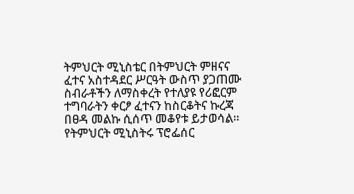ትምህርት ሚኒስቴር በትምህርት ምዘናና ፈተና አስተዳደር ሥርዓት ውስጥ ያጋጠሙ ስብራቶችን ለማስቀረት የተለያዩ የሪፎርም ተግባራትን ቀርፆ ፈተናን ከስርቆትና ኩረጃ በፀዳ መልኩ ሲሰጥ መቆየቱ ይታወሳል።
የትምህርት ሚኒስትሩ ፕሮፌሰር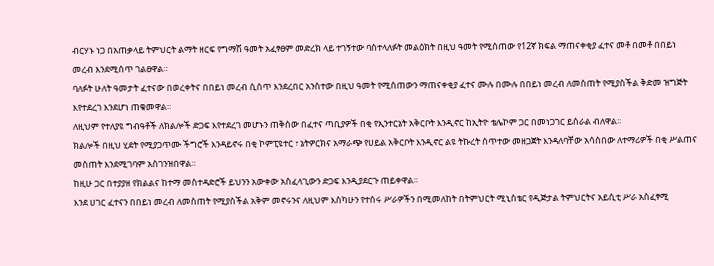ብርሃኑ ነጋ በአጠቃላይ ትምህርት ልማት ዘርፍ የግማሽ ዓመት አፈፃፀም መድረክ ላይ ተገኝተው ባስተላለፉት መልዕክት በዚህ ዓመት የሚሰጠው የ12ኛ ክፍል ማጠናቀቂያ ፈተና መቶ በመቶ በበይነ መረብ እንደሚሰጥ ገልፀዋል።
ባለፉት ሁለት ዓመታት ፈተናው በወረቀትና በበይነ መረብ ሲሰጥ እንደረበር አንስተው በዚህ ዓመት የሚሰጠውን ማጠናቀቂያ ፈተና ሙሉ በሙሉ በበይነ መረብ ለመስጠት የሚያስችል ቅድመ ዝግጅት እየተደረገ እንደሆነ ጠቁመዋል።
ለዚህም የተለያዩ ግብዓቶች ለክልሎች ድጋፍ እየተደረገ መሆኑን ጠቅሰው በፈተና ጣቢያዎች በቂ የኢንተርኔት አቅርቦት እንዲኖር ከኢትዮ ቴሌኮም ጋር በመነጋገር ይሰራል ብለዋል።
ክልሎች በዚህ ሂደት የሚያጋጥሙ ችግሮች እንዳይኖሩ በቂ ኮምፒዩተር ፣ ኔትዎርክና አማራጭ የሀይል አቅርቦት እንዲኖር ልዩ ትኩረት ሰጥተው መዘጋጀት እንዳለባቸው አሳስበው ለተማሪዎች በቂ ሥልጠና መስጠት እንደሚገባም አስገንዝበዋል።
ከዚሁ ጋር በተያያዘ የክልልና ከተማ መስተዳድሮች ይህንን አውቀው አስፈላጊውን ድጋፍ እንዲያደርጉ ጠይቀዋል።
እንደ ሀገር ፈተናን በበይነ መረብ ለመስጠት የሚያስችል አቅም መኖሩንና ለዚህም እስካሁን የተሰሩ ሥራዎችን በሚመለከት በትምህርት ሚኒስቴር የዲጅታል ትምህርትና አይሲቲ ሥራ አስፈፃሚ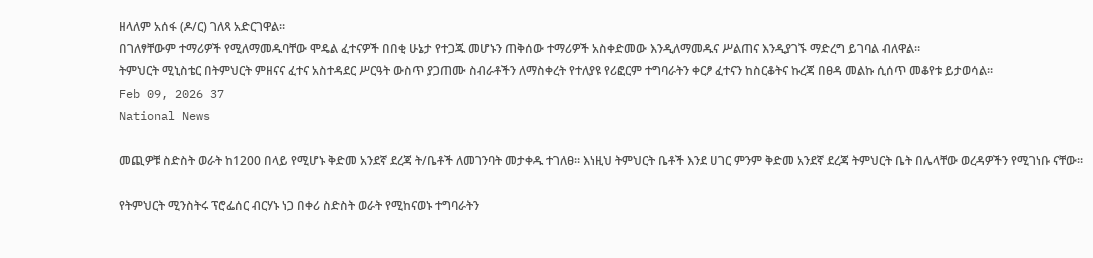ዘላለም አሰፋ (ዶ/ር) ገለጻ አድርገዋል።
በገለፃቸውም ተማሪዎች የሚለማመዱባቸው ሞዴል ፈተናዎች በበቂ ሁኔታ የተጋጁ መሆኑን ጠቅሰው ተማሪዎች አስቀድመው እንዲለማመዱና ሥልጠና እንዲያገኙ ማድረግ ይገባል ብለዋል።
ትምህርት ሚኒስቴር በትምህርት ምዘናና ፈተና አስተዳደር ሥርዓት ውስጥ ያጋጠሙ ስብራቶችን ለማስቀረት የተለያዩ የሪፎርም ተግባራትን ቀርፆ ፈተናን ከስርቆትና ኩረጃ በፀዳ መልኩ ሲሰጥ መቆየቱ ይታወሳል።
Feb 09, 2026 37
National News

መጪዎቹ ስድስት ወራት ከ1200 በላይ የሚሆኑ ቅድመ አንደኛ ደረጃ ት/ቤቶች ለመገንባት መታቀዱ ተገለፀ። እነዚህ ትምህርት ቤቶች እንደ ሀገር ምንም ቅድመ አንደኛ ደረጃ ትምህርት ቤት በሌላቸው ወረዳዎችን የሚገነቡ ናቸው።

የትምህርት ሚንስትሩ ፕሮፌሰር ብርሃኑ ነጋ በቀሪ ስድስት ወራት የሚከናወኑ ተግባራትን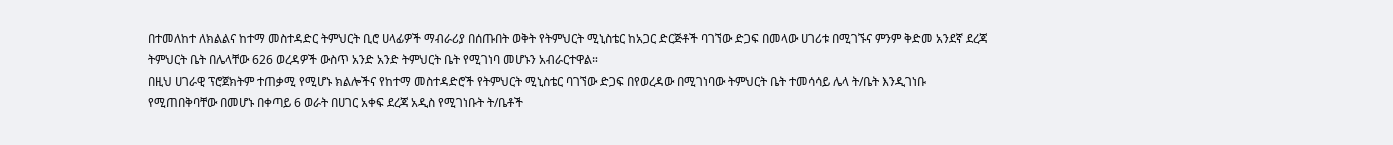በተመለከተ ለክልልና ከተማ መስተዳድር ትምህርት ቢሮ ሀላፊዎች ማብራሪያ በሰጡበት ወቅት የትምህርት ሚኒስቴር ከአጋር ድርጅቶች ባገኘው ድጋፍ በመላው ሀገሪቱ በሚገኙና ምንም ቅድመ አንደኛ ደረጃ ትምህርት ቤት በሌላቸው 626 ወረዳዎች ውስጥ አንድ አንድ ትምህርት ቤት የሚገነባ መሆኑን አብራርተዋል።
በዚህ ሀገራዊ ፕሮጀክትም ተጠቃሚ የሚሆኑ ክልሎችና የከተማ መስተዳድሮች የትምህርት ሚኒስቴር ባገኘው ድጋፍ በየወረዳው በሚገነባው ትምህርት ቤት ተመሳሳይ ሌላ ት/ቤት እንዲገነቡ የሚጠበቅባቸው በመሆኑ በቀጣይ 6 ወራት በሀገር አቀፍ ደረጃ አዲስ የሚገነቡት ት/ቤቶች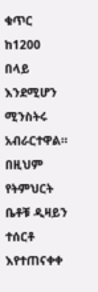ቁጥር ከ1200 በላይ እንደሚሆን ሚንስትሩ አብራርተዋል።
በዚህም የትምህርት ቤቶቹ ዲዛይን ተሰርቶ እየተጠናቀቀ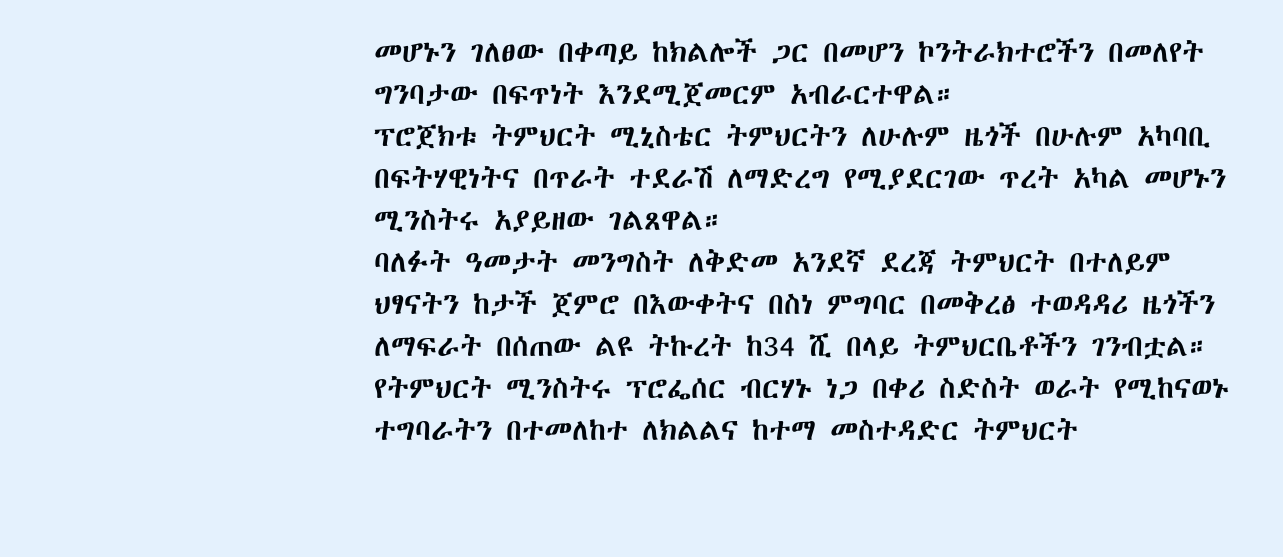መሆኑን ገለፀው በቀጣይ ከክልሎች ጋር በመሆን ኮንትራክተሮችን በመለየት ግንባታው በፍጥነት እንደሚጀመርም አብራርተዋል።
ፕሮጀክቱ ትምህርት ሚኒስቴር ትምህርትን ለሁሉም ዜጎች በሁሉም አካባቢ በፍትሃዊነትና በጥራት ተደራሽ ለማድረግ የሚያደርገው ጥረት አካል መሆኑን ሚንስትሩ አያይዘው ገልጸዋል።
ባለፉት ዓመታት መንግስት ለቅድመ አንደኛ ደረጃ ትምህርት በተለይም ህፃናትን ከታች ጀምሮ በእውቀትና በስነ ምግባር በመቅረፅ ተወዳዳሪ ዜጎችን ለማፍራት በሰጠው ልዩ ትኩረት ከ34 ሺ በላይ ትምህርቤቶችን ገንብቷል።
የትምህርት ሚንስትሩ ፕሮፌሰር ብርሃኑ ነጋ በቀሪ ስድስት ወራት የሚከናወኑ ተግባራትን በተመለከተ ለክልልና ከተማ መስተዳድር ትምህርት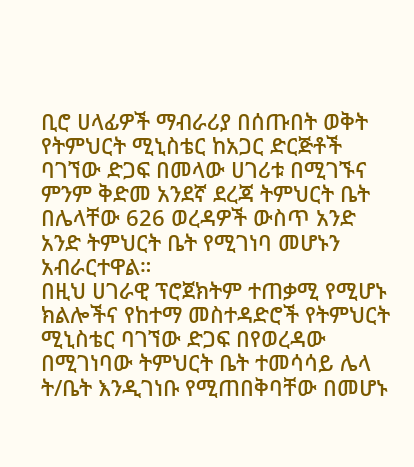ቢሮ ሀላፊዎች ማብራሪያ በሰጡበት ወቅት የትምህርት ሚኒስቴር ከአጋር ድርጅቶች ባገኘው ድጋፍ በመላው ሀገሪቱ በሚገኙና ምንም ቅድመ አንደኛ ደረጃ ትምህርት ቤት በሌላቸው 626 ወረዳዎች ውስጥ አንድ አንድ ትምህርት ቤት የሚገነባ መሆኑን አብራርተዋል።
በዚህ ሀገራዊ ፕሮጀክትም ተጠቃሚ የሚሆኑ ክልሎችና የከተማ መስተዳድሮች የትምህርት ሚኒስቴር ባገኘው ድጋፍ በየወረዳው በሚገነባው ትምህርት ቤት ተመሳሳይ ሌላ ት/ቤት እንዲገነቡ የሚጠበቅባቸው በመሆኑ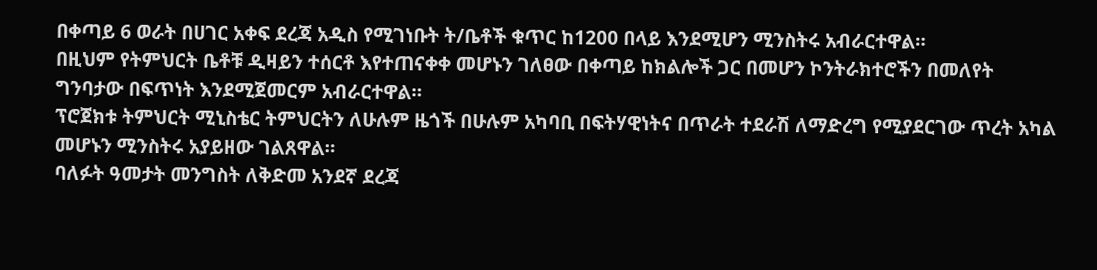በቀጣይ 6 ወራት በሀገር አቀፍ ደረጃ አዲስ የሚገነቡት ት/ቤቶች ቁጥር ከ1200 በላይ እንደሚሆን ሚንስትሩ አብራርተዋል።
በዚህም የትምህርት ቤቶቹ ዲዛይን ተሰርቶ እየተጠናቀቀ መሆኑን ገለፀው በቀጣይ ከክልሎች ጋር በመሆን ኮንትራክተሮችን በመለየት ግንባታው በፍጥነት እንደሚጀመርም አብራርተዋል።
ፕሮጀክቱ ትምህርት ሚኒስቴር ትምህርትን ለሁሉም ዜጎች በሁሉም አካባቢ በፍትሃዊነትና በጥራት ተደራሽ ለማድረግ የሚያደርገው ጥረት አካል መሆኑን ሚንስትሩ አያይዘው ገልጸዋል።
ባለፉት ዓመታት መንግስት ለቅድመ አንደኛ ደረጃ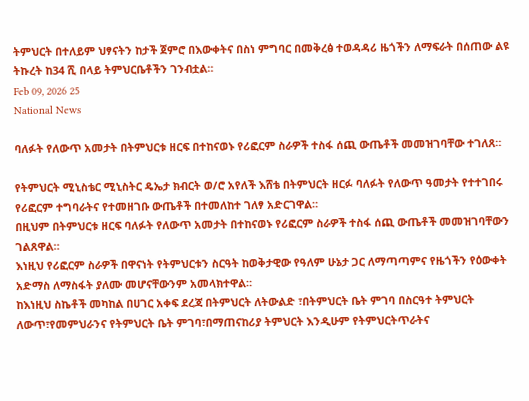ትምህርት በተለይም ህፃናትን ከታች ጀምሮ በእውቀትና በስነ ምግባር በመቅረፅ ተወዳዳሪ ዜጎችን ለማፍራት በሰጠው ልዩ ትኩረት ከ34 ሺ በላይ ትምህርቤቶችን ገንብቷል።
Feb 09, 2026 25
National News

ባለፉት የለውጥ አመታት በትምህርቱ ዘርፍ በተከናወኑ የሪፎርም ስራዎች ተስፋ ሰጪ ውጤቶች መመዝገባቸው ተገለጸ።

የትምህርት ሚኒስቴር ሚኒስትር ዴኤታ ክብርት ወ/ሮ አየለች እሸቴ በትምህርት ዘርፉ ባለፉት የለውጥ ዓመታት የተተገበሩ የሪፎርም ተግባራትና የተመዘገቡ ውጤቶች በተመለከተ ገለፃ አድርገዋል።
በዚህም በትምህርቱ ዘርፍ ባለፉት የለውጥ አመታት በተከናወኑ የሪፎርም ስራዎች ተስፋ ሰጪ ውጤቶች መመዝገባቸውን ገልጸዋል።
እነዚህ የሪፎርም ስራዎች በዋናነት የትምህርቱን ስርዓት ከወቅታዊው የዓለም ሁኔታ ጋር ለማጣጣምና የዜጎችን የዕውቀት አድማስ ለማስፋት ያለሙ መሆናቸውንም አመላክተዋል።
ከእነዚህ ስኬቶች መካከል በሀገር አቀፍ ደረጃ በትምህርት ለትውልድ ፣በትምህርት ቤት ምገባ በስርዓተ ትምህርት ለውጥ፣የመምህራንና የትምህርት ቤት ምገባ፣በማጠናከሪያ ትምህርት እንዲሁም የትምህርትጥራትና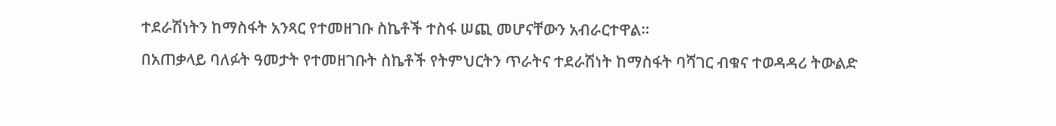ተደራሽነትን ከማስፋት አንጻር የተመዘገቡ ስኬቶች ተስፋ ሠጪ መሆናቸውን አብራርተዋል።
በአጠቃላይ ባለፉት ዓመታት የተመዘገቡት ስኬቶች የትምህርትን ጥራትና ተደራሽነት ከማስፋት ባሻገር ብቁና ተወዳዳሪ ትውልድ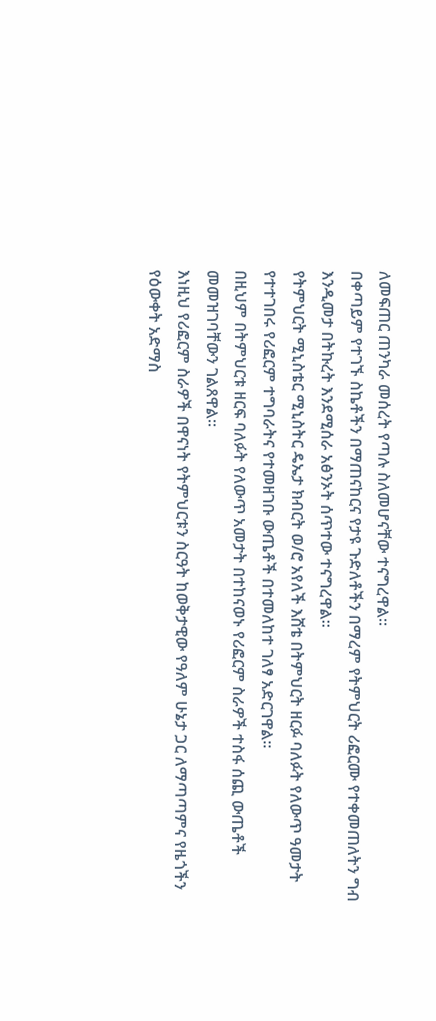ለመፍጠር ጠንካራ መሰረት የጣሉ ስለመሆናቸው ተናግረዋል።
በቀጣይም የተገኙ ስኬቶችን በማጠናከርና የታዩ ጉድለቶችን በማረም የትምህርት ሪፎርሙ የተቀመጠለትን ግብ እንዲመታ በትኩረት እንደሚሰራ አፅንኦት ሰጥተው ተናግረዋል።
የትምህርት ሚኒስቴር ሚኒስትር ዴኤታ ክብርት ወ/ሮ አየለች እሸቴ በትምህርት ዘርፉ ባለፉት የለውጥ ዓመታት የተተገበሩ የሪፎርም ተግባራትና የተመዘገቡ ውጤቶች በተመለከተ ገለፃ አድርገዋል።
በዚህም በትምህርቱ ዘርፍ ባለፉት የለውጥ አመታት በተከናወኑ የሪፎርም ስራዎች ተስፋ ሰጪ ውጤቶች መመዝገባቸውን ገልጸዋል።
እነዚህ የሪፎርም ስራዎች በዋናነት የትምህርቱን ስርዓት ከወቅታዊው የዓለም ሁኔታ ጋር ለማጣጣምና የዜጎችን የዕውቀት አድማስ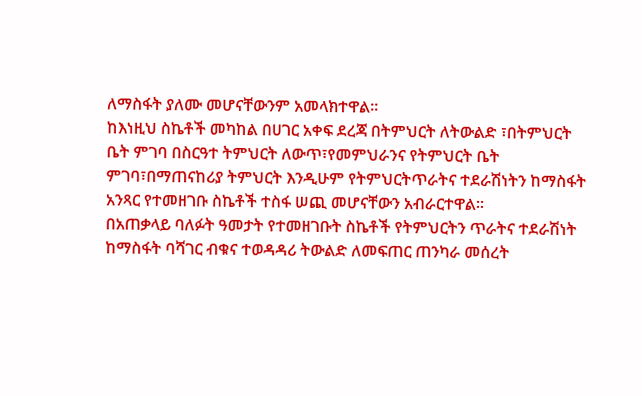ለማስፋት ያለሙ መሆናቸውንም አመላክተዋል።
ከእነዚህ ስኬቶች መካከል በሀገር አቀፍ ደረጃ በትምህርት ለትውልድ ፣በትምህርት ቤት ምገባ በስርዓተ ትምህርት ለውጥ፣የመምህራንና የትምህርት ቤት ምገባ፣በማጠናከሪያ ትምህርት እንዲሁም የትምህርትጥራትና ተደራሽነትን ከማስፋት አንጻር የተመዘገቡ ስኬቶች ተስፋ ሠጪ መሆናቸውን አብራርተዋል።
በአጠቃላይ ባለፉት ዓመታት የተመዘገቡት ስኬቶች የትምህርትን ጥራትና ተደራሽነት ከማስፋት ባሻገር ብቁና ተወዳዳሪ ትውልድ ለመፍጠር ጠንካራ መሰረት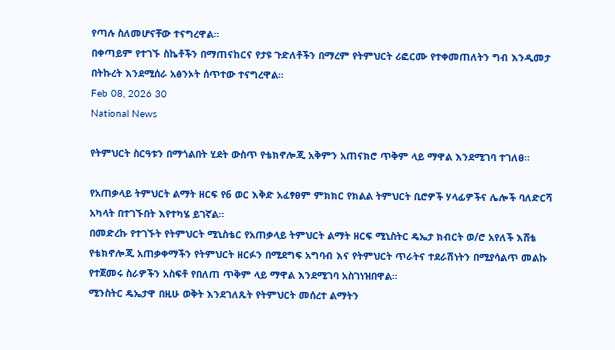የጣሉ ስለመሆናቸው ተናግረዋል።
በቀጣይም የተገኙ ስኬቶችን በማጠናከርና የታዩ ጉድለቶችን በማረም የትምህርት ሪፎርሙ የተቀመጠለትን ግብ እንዲመታ በትኩረት እንደሚሰራ አፅንኦት ሰጥተው ተናግረዋል።
Feb 08, 2026 30
National News

የትምህርት ስርዓቱን በማጎልበት ሂደት ውስጥ የቴክኖሎጂ አቅምን አጠናክሮ ጥቅም ላይ ማዋል እንደሚገባ ተገለፀ።

የአጠቃላይ ትምህርት ልማት ዘርፍ የ6 ወር እቅድ አፈፃፀም ምክክር የክልል ትምህርት ቢሮዎች ሃላፊዎችና ሌሎች ባለድርሻ አካላት በተገኙበት እየተካሄ ይገኛል።
በመድረኩ የተገኙት የትምህርት ሚኒስቴር የአጠቃላይ ትምህርት ልማት ዘርፍ ሚኒስትር ዴኤታ ክብርት ወ/ሮ አየለች እሸቴ የቴክኖሎጂ አጠቃቀማችን የትምህርት ዘርፉን በሚደግፍ አግባብ እና የትምህርት ጥራትና ተደራሽነትን በሚያሳልጥ መልኩ የተጀመሩ ስራዎችን አስፍቶ የበለጠ ጥቅም ላይ ማዋል እንደሚገባ አስገነዝበዋል።
ሚንስትር ዴኤታዋ በዚሁ ወቅት እንደገለጹት የትምህርት መሰረተ ልማትን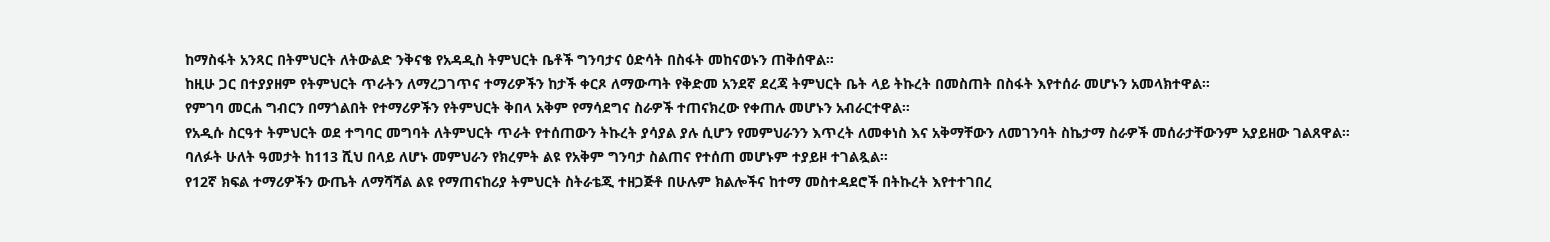ከማስፋት አንጻር በትምህርት ለትውልድ ንቅናቄ የአዳዲስ ትምህርት ቤቶች ግንባታና ዕድሳት በስፋት መከናወኑን ጠቅሰዋል።
ከዚሁ ጋር በተያያዘም የትምህርት ጥራትን ለማረጋገጥና ተማሪዎችን ከታች ቀርጾ ለማውጣት የቅድመ አንደኛ ደረጃ ትምህርት ቤት ላይ ትኩረት በመስጠት በስፋት እየተሰራ መሆኑን አመላክተዋል፡፡
የምገባ መርሐ ግብርን በማጎልበት የተማሪዎችን የትምህርት ቅበላ አቅም የማሳደግና ስራዎች ተጠናክረው የቀጠሉ መሆኑን አብራርተዋል።
የአዲሱ ስርዓተ ትምህርት ወደ ተግባር መግባት ለትምህርት ጥራት የተሰጠውን ትኩረት ያሳያል ያሉ ሲሆን የመምህራንን እጥረት ለመቀነስ እና አቅማቸውን ለመገንባት ስኬታማ ስራዎች መሰራታቸውንም አያይዘው ገልጸዋል።
ባለፉት ሁለት ዓመታት ከ113 ሺህ በላይ ለሆኑ መምህራን የክረምት ልዩ የአቅም ግንባታ ስልጠና የተሰጠ መሆኑም ተያይዞ ተገልጿል።
የ12ኛ ክፍል ተማሪዎችን ውጤት ለማሻሻል ልዩ የማጠናከሪያ ትምህርት ስትራቴጂ ተዘጋጅቶ በሁሉም ክልሎችና ከተማ መስተዳደሮች በትኩረት እየተተገበረ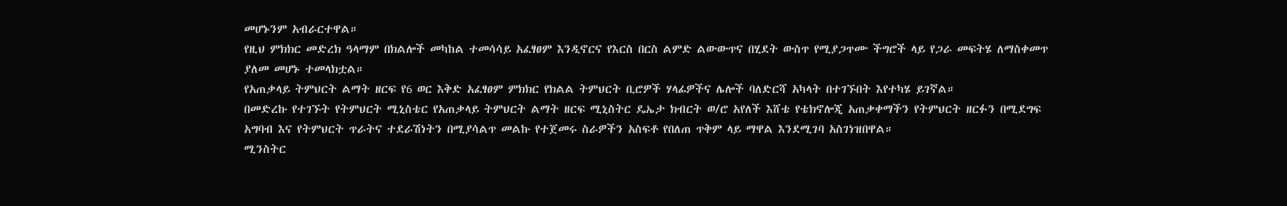መሆኑንም አብራርተዋል።
የዚህ ምክክር መድረክ ዓላማም በክልሎች መካከል ተመሳሳይ አፈፃፀም እንዲኖርና የእርስ በርስ ልምድ ልውውጥና በሂደት ውስጥ የሚያጋጥሙ ችግሮች ላይ የጋራ መፍትሄ ለማስቀመጥ ያለመ መሆኑ ተመላክቷል።
የአጠቃላይ ትምህርት ልማት ዘርፍ የ6 ወር እቅድ አፈፃፀም ምክክር የክልል ትምህርት ቢሮዎች ሃላፊዎችና ሌሎች ባለድርሻ አካላት በተገኙበት እየተካሄ ይገኛል።
በመድረኩ የተገኙት የትምህርት ሚኒስቴር የአጠቃላይ ትምህርት ልማት ዘርፍ ሚኒስትር ዴኤታ ክብርት ወ/ሮ አየለች እሸቴ የቴክኖሎጂ አጠቃቀማችን የትምህርት ዘርፉን በሚደግፍ አግባብ እና የትምህርት ጥራትና ተደራሽነትን በሚያሳልጥ መልኩ የተጀመሩ ስራዎችን አስፍቶ የበለጠ ጥቅም ላይ ማዋል እንደሚገባ አስገነዝበዋል።
ሚንስትር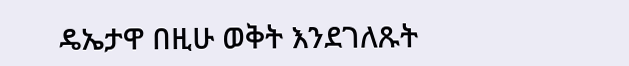ዴኤታዋ በዚሁ ወቅት እንደገለጹት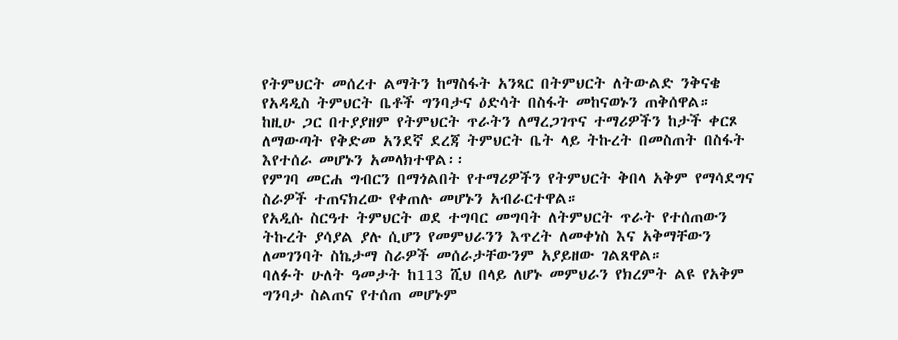የትምህርት መሰረተ ልማትን ከማስፋት አንጻር በትምህርት ለትውልድ ንቅናቄ የአዳዲስ ትምህርት ቤቶች ግንባታና ዕድሳት በስፋት መከናወኑን ጠቅሰዋል።
ከዚሁ ጋር በተያያዘም የትምህርት ጥራትን ለማረጋገጥና ተማሪዎችን ከታች ቀርጾ ለማውጣት የቅድመ አንደኛ ደረጃ ትምህርት ቤት ላይ ትኩረት በመስጠት በስፋት እየተሰራ መሆኑን አመላክተዋል፡፡
የምገባ መርሐ ግብርን በማጎልበት የተማሪዎችን የትምህርት ቅበላ አቅም የማሳደግና ስራዎች ተጠናክረው የቀጠሉ መሆኑን አብራርተዋል።
የአዲሱ ስርዓተ ትምህርት ወደ ተግባር መግባት ለትምህርት ጥራት የተሰጠውን ትኩረት ያሳያል ያሉ ሲሆን የመምህራንን እጥረት ለመቀነስ እና አቅማቸውን ለመገንባት ስኬታማ ስራዎች መሰራታቸውንም አያይዘው ገልጸዋል።
ባለፉት ሁለት ዓመታት ከ113 ሺህ በላይ ለሆኑ መምህራን የክረምት ልዩ የአቅም ግንባታ ስልጠና የተሰጠ መሆኑም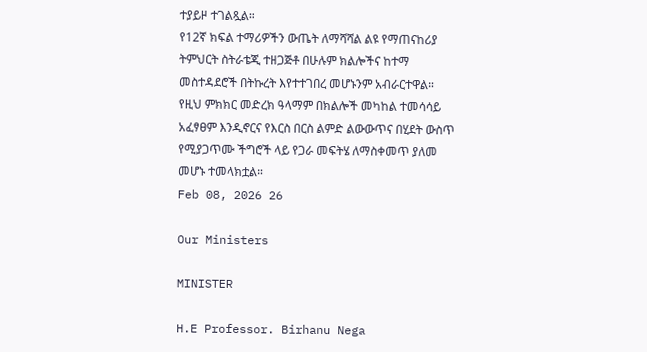ተያይዞ ተገልጿል።
የ12ኛ ክፍል ተማሪዎችን ውጤት ለማሻሻል ልዩ የማጠናከሪያ ትምህርት ስትራቴጂ ተዘጋጅቶ በሁሉም ክልሎችና ከተማ መስተዳደሮች በትኩረት እየተተገበረ መሆኑንም አብራርተዋል።
የዚህ ምክክር መድረክ ዓላማም በክልሎች መካከል ተመሳሳይ አፈፃፀም እንዲኖርና የእርስ በርስ ልምድ ልውውጥና በሂደት ውስጥ የሚያጋጥሙ ችግሮች ላይ የጋራ መፍትሄ ለማስቀመጥ ያለመ መሆኑ ተመላክቷል።
Feb 08, 2026 26

Our Ministers

MINISTER

H.E Professor. Birhanu Nega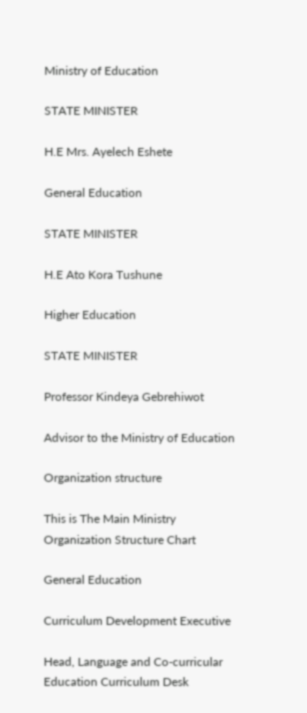Ministry of Education

STATE MINISTER

H.E Mrs. Ayelech Eshete

General Education

STATE MINISTER

H.E Ato Kora Tushune

Higher Education

STATE MINISTER

Professor Kindeya Gebrehiwot

Advisor to the Ministry of Education

Organization structure

This is The Main Ministry Organization Structure Chart

General Education

Curriculum Development Executive

Head, Language and Co-curricular Education Curriculum Desk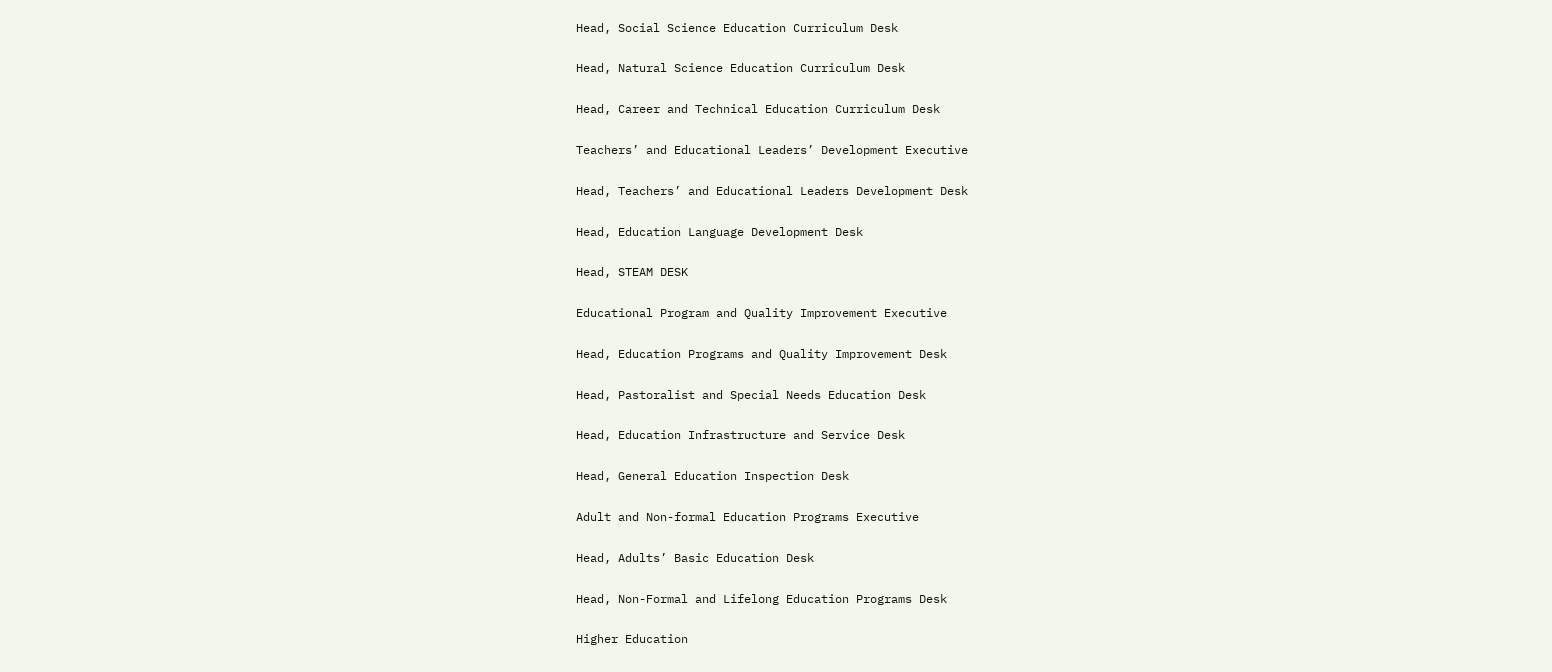Head, Social Science Education Curriculum Desk

Head, Natural Science Education Curriculum Desk

Head, Career and Technical Education Curriculum Desk

Teachers’ and Educational Leaders’ Development Executive

Head, Teachers’ and Educational Leaders Development Desk

Head, Education Language Development Desk

Head, STEAM DESK

Educational Program and Quality Improvement Executive

Head, Education Programs and Quality Improvement Desk

Head, Pastoralist and Special Needs Education Desk

Head, Education Infrastructure and Service Desk

Head, General Education Inspection Desk

Adult and Non-formal Education Programs Executive

Head, Adults’ Basic Education Desk

Head, Non-Formal and Lifelong Education Programs Desk

Higher Education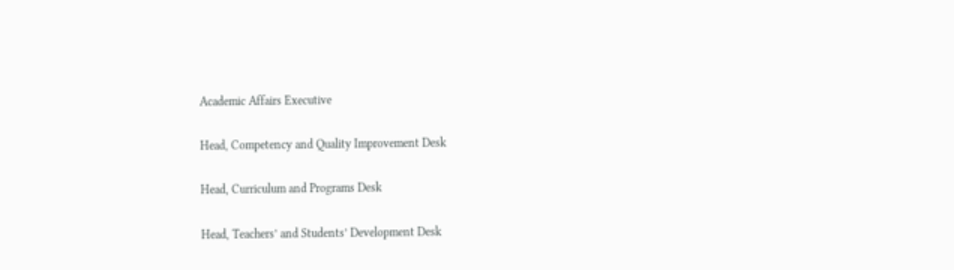Academic Affairs Executive

Head, Competency and Quality Improvement Desk

Head, Curriculum and Programs Desk

Head, Teachers’ and Students’ Development Desk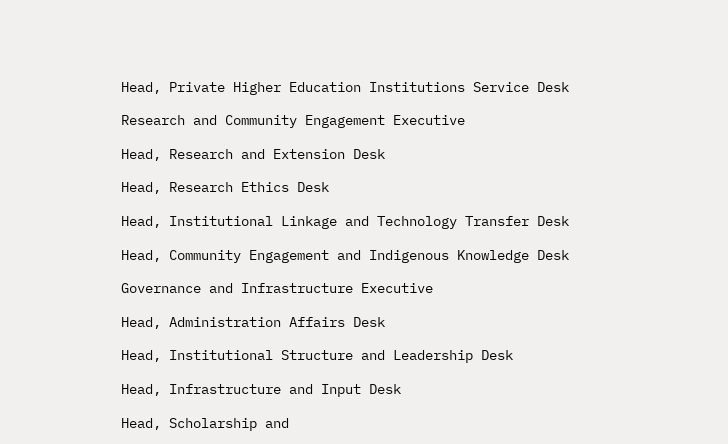Head, Private Higher Education Institutions Service Desk

Research and Community Engagement Executive

Head, Research and Extension Desk

Head, Research Ethics Desk

Head, Institutional Linkage and Technology Transfer Desk

Head, Community Engagement and Indigenous Knowledge Desk

Governance and Infrastructure Executive

Head, Administration Affairs Desk

Head, Institutional Structure and Leadership Desk

Head, Infrastructure and Input Desk

Head, Scholarship and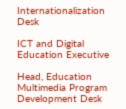Internationalization Desk

ICT and Digital Education Executive

Head, Education Multimedia Program Development Desk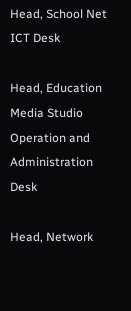Head, School Net ICT Desk

Head, Education Media Studio Operation and Administration Desk

Head, Network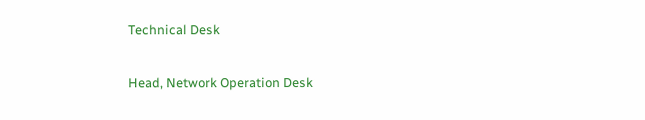Technical Desk

Head, Network Operation Desk